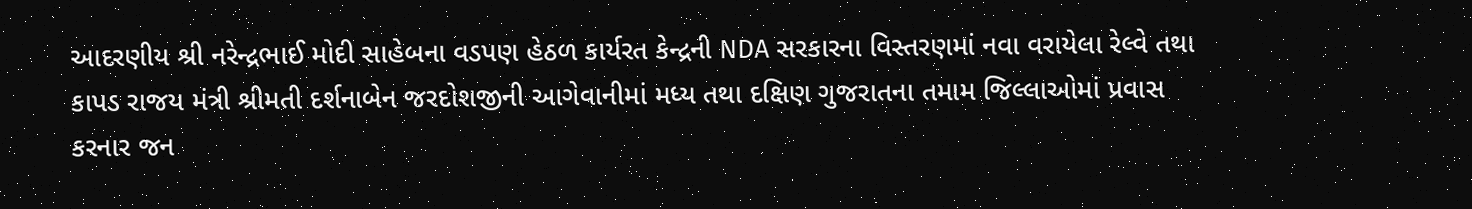આદરણીય શ્રી નરેન્દ્રભાઈ મોદી સાહેબના વડપણ હેઠળ કાર્યરત કેન્દ્રની NDA સરકારના વિસ્તરણમાં નવા વરાયેલા રેલ્વે તથા કાપડ રાજય મંત્રી શ્રીમતી દર્શનાબેન જરદોશજીની આગેવાનીમાં મધ્ય તથા દક્ષિણ ગુજરાતના તમામ જિલ્લાઓમાં પ્રવાસ કરનાર જન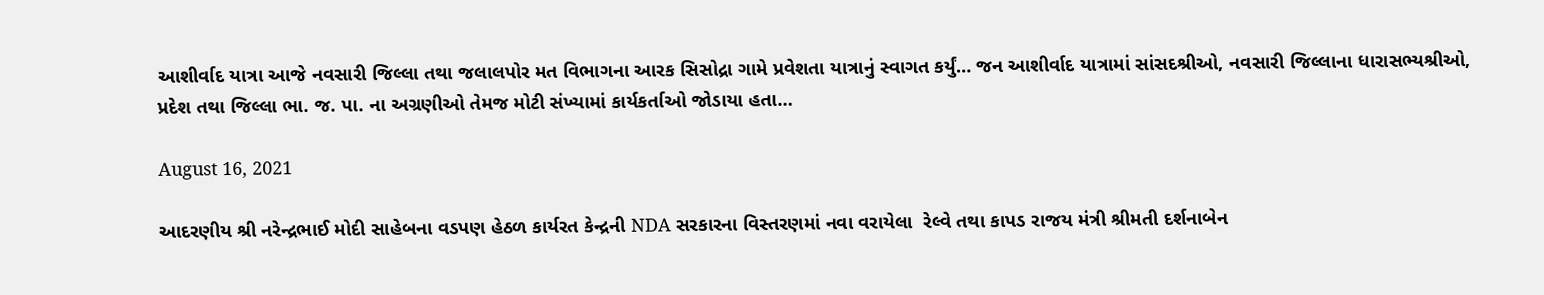આશીર્વાદ યાત્રા આજે નવસારી જિલ્લા તથા જલાલપોર મત વિભાગના આરક સિસોદ્રા ગામે પ્રવેશતા યાત્રાનું સ્વાગત કર્યું… જન આશીર્વાદ યાત્રામાં સાંસદશ્રીઓ, નવસારી જિલ્લાના ધારાસભ્યશ્રીઓ, પ્રદેશ તથા જિલ્લા ભા. જ. પા. ના અગ્રણીઓ તેમજ મોટી સંખ્યામાં કાર્યકર્તાઓ જોડાયા હતા…

August 16, 2021

આદરણીય શ્રી નરેન્દ્રભાઈ મોદી સાહેબના વડપણ હેઠળ કાર્યરત કેન્દ્રની NDA સરકારના વિસ્તરણમાં નવા વરાયેલા  રેલ્વે તથા કાપડ રાજય મંત્રી શ્રીમતી દર્શનાબેન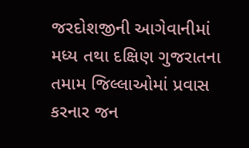જરદોશજીની આગેવાનીમાં મધ્ય તથા દક્ષિણ ગુજરાતના તમામ જિલ્લાઓમાં પ્રવાસ કરનાર જન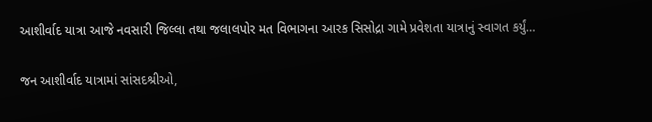આશીર્વાદ યાત્રા આજે નવસારી જિલ્લા તથા જલાલપોર મત વિભાગના આરક સિસોદ્રા ગામે પ્રવેશતા યાત્રાનું સ્વાગત કર્યું…

જન આશીર્વાદ યાત્રામાં સાંસદશ્રીઓ,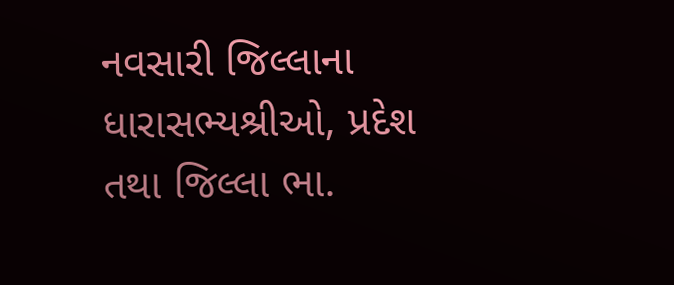નવસારી જિલ્લાના ધારાસભ્યશ્રીઓ, પ્રદેશ તથા જિલ્લા ભા.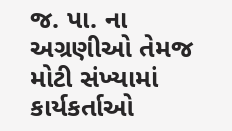જ. પા. ના અગ્રણીઓ તેમજ મોટી સંખ્યામાં કાર્યકર્તાઓ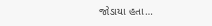જોડાયા હતા…